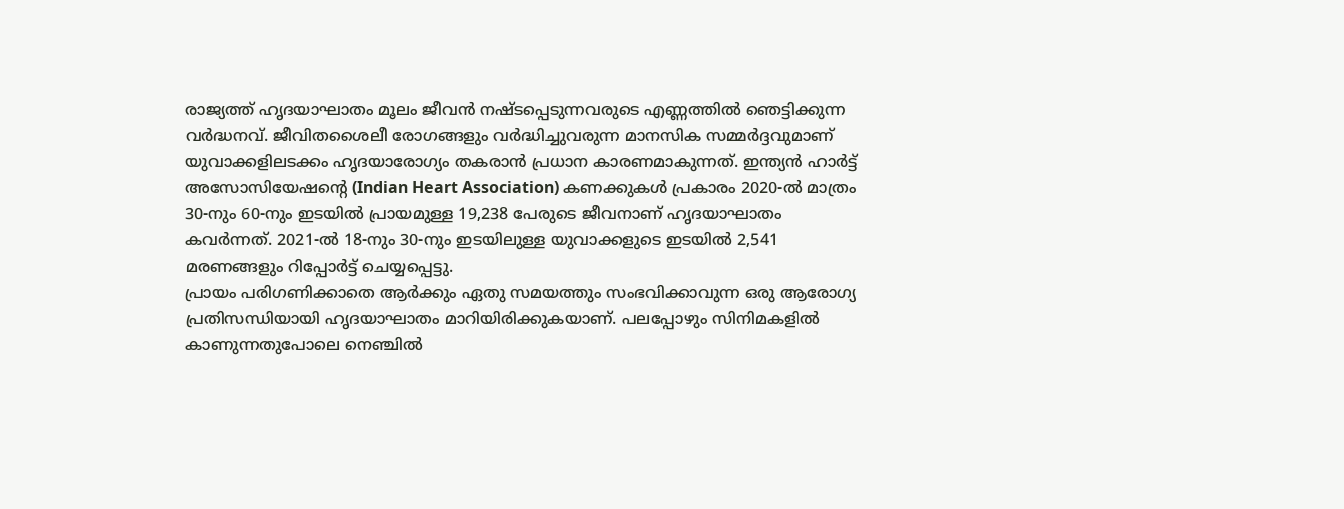രാജ്യത്ത് ഹൃദയാഘാതം മൂലം ജീവൻ നഷ്ടപ്പെടുന്നവരുടെ എണ്ണത്തിൽ ഞെട്ടിക്കുന്ന വർദ്ധനവ്. ജീവിതശൈലീ രോഗങ്ങളും വർദ്ധിച്ചുവരുന്ന മാനസിക സമ്മർദ്ദവുമാണ് യുവാക്കളിലടക്കം ഹൃദയാരോഗ്യം തകരാൻ പ്രധാന കാരണമാകുന്നത്. ഇന്ത്യൻ ഹാർട്ട് അസോസിയേഷൻ്റെ (Indian Heart Association) കണക്കുകൾ പ്രകാരം 2020-ൽ മാത്രം 30-നും 60-നും ഇടയിൽ പ്രായമുള്ള 19,238 പേരുടെ ജീവനാണ് ഹൃദയാഘാതം കവർന്നത്. 2021-ൽ 18-നും 30-നും ഇടയിലുള്ള യുവാക്കളുടെ ഇടയിൽ 2,541 മരണങ്ങളും റിപ്പോർട്ട് ചെയ്യപ്പെട്ടു.
പ്രായം പരിഗണിക്കാതെ ആർക്കും ഏതു സമയത്തും സംഭവിക്കാവുന്ന ഒരു ആരോഗ്യ പ്രതിസന്ധിയായി ഹൃദയാഘാതം മാറിയിരിക്കുകയാണ്. പലപ്പോഴും സിനിമകളിൽ കാണുന്നതുപോലെ നെഞ്ചിൽ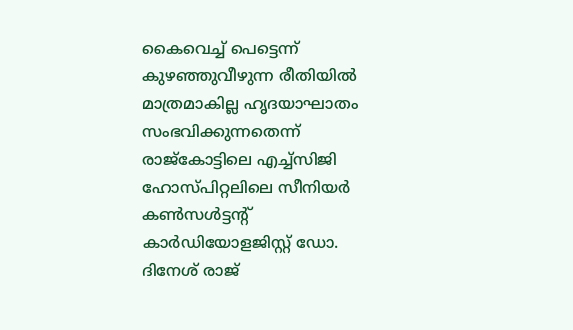കൈവെച്ച് പെട്ടെന്ന് കുഴഞ്ഞുവീഴുന്ന രീതിയിൽ മാത്രമാകില്ല ഹൃദയാഘാതം സംഭവിക്കുന്നതെന്ന് രാജ്കോട്ടിലെ എച്ച്സിജി ഹോസ്പിറ്റലിലെ സീനിയർ കൺസൾട്ടന്റ് കാർഡിയോളജിസ്റ്റ് ഡോ. ദിനേശ് രാജ്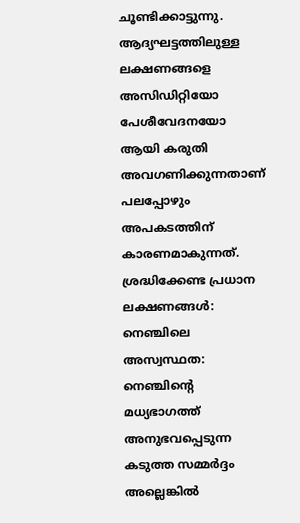ചൂണ്ടിക്കാട്ടുന്നു. ആദ്യഘട്ടത്തിലുള്ള ലക്ഷണങ്ങളെ അസിഡിറ്റിയോ പേശീവേദനയോ ആയി കരുതി അവഗണിക്കുന്നതാണ് പലപ്പോഴും അപകടത്തിന് കാരണമാകുന്നത്.
ശ്രദ്ധിക്കേണ്ട പ്രധാന ലക്ഷണങ്ങൾ:
നെഞ്ചിലെ അസ്വസ്ഥത: നെഞ്ചിൻ്റെ മധ്യഭാഗത്ത് അനുഭവപ്പെടുന്ന കടുത്ത സമ്മർദ്ദം അല്ലെങ്കിൽ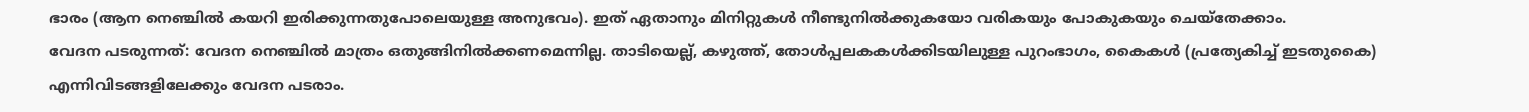ഭാരം (ആന നെഞ്ചിൽ കയറി ഇരിക്കുന്നതുപോലെയുള്ള അനുഭവം). ഇത് ഏതാനും മിനിറ്റുകൾ നീണ്ടുനിൽക്കുകയോ വരികയും പോകുകയും ചെയ്തേക്കാം.
വേദന പടരുന്നത്: വേദന നെഞ്ചിൽ മാത്രം ഒതുങ്ങിനിൽക്കണമെന്നില്ല. താടിയെല്ല്, കഴുത്ത്, തോൾപ്പലകകൾക്കിടയിലുള്ള പുറംഭാഗം, കൈകൾ (പ്രത്യേകിച്ച് ഇടതുകൈ) എന്നിവിടങ്ങളിലേക്കും വേദന പടരാം.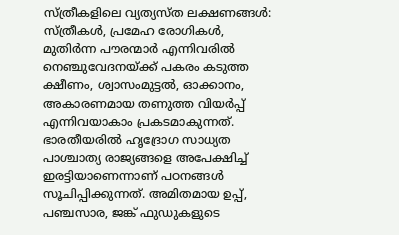സ്ത്രീകളിലെ വ്യത്യസ്ത ലക്ഷണങ്ങൾ: സ്ത്രീകൾ, പ്രമേഹ രോഗികൾ, മുതിർന്ന പൗരന്മാർ എന്നിവരിൽ നെഞ്ചുവേദനയ്ക്ക് പകരം കടുത്ത ക്ഷീണം, ശ്വാസംമുട്ടൽ, ഓക്കാനം, അകാരണമായ തണുത്ത വിയർപ്പ് എന്നിവയാകാം പ്രകടമാകുന്നത്.
ഭാരതീയരിൽ ഹൃദ്രോഗ സാധ്യത പാശ്ചാത്യ രാജ്യങ്ങളെ അപേക്ഷിച്ച് ഇരട്ടിയാണെന്നാണ് പഠനങ്ങൾ സൂചിപ്പിക്കുന്നത്. അമിതമായ ഉപ്പ്, പഞ്ചസാര, ജങ്ക് ഫുഡുകളുടെ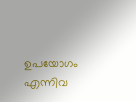ഉപയോഗം എന്നിവ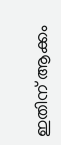ഇതിന് ആക്കം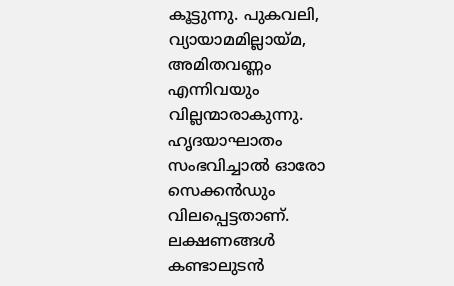കൂട്ടുന്നു. പുകവലി, വ്യായാമമില്ലായ്മ, അമിതവണ്ണം എന്നിവയും വില്ലന്മാരാകുന്നു. ഹൃദയാഘാതം സംഭവിച്ചാൽ ഓരോ സെക്കൻഡും വിലപ്പെട്ടതാണ്. ലക്ഷണങ്ങൾ കണ്ടാലുടൻ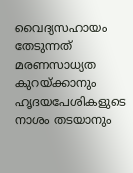വൈദ്യസഹായം തേടുന്നത് മരണസാധ്യത കുറയ്ക്കാനും ഹൃദയപേശികളുടെ നാശം തടയാനും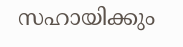സഹായിക്കും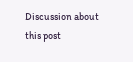Discussion about this post